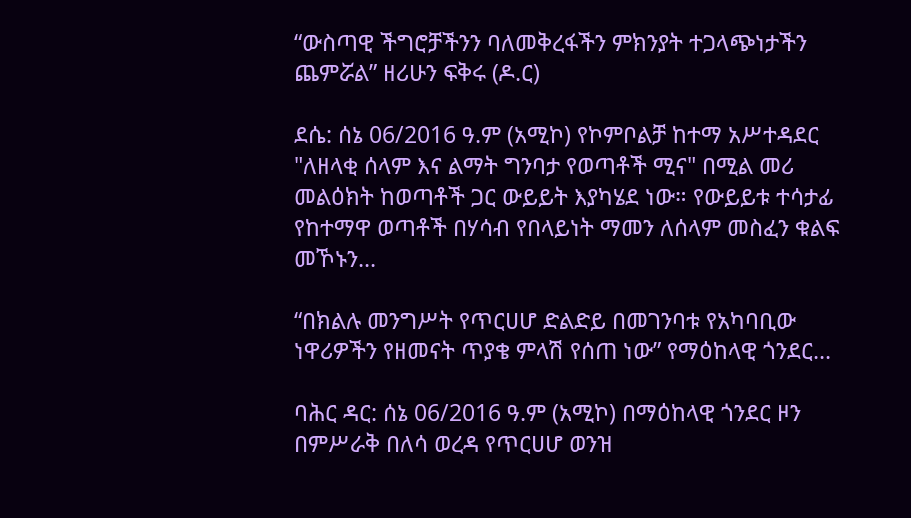“ውስጣዊ ችግሮቻችንን ባለመቅረፋችን ምክንያት ተጋላጭነታችን ጨምሯል” ዘሪሁን ፍቅሩ (ዶ.ር)

ደሴ: ሰኔ 06/2016 ዓ.ም (አሚኮ) የኮምቦልቻ ከተማ አሥተዳደር "ለዘላቂ ሰላም እና ልማት ግንባታ የወጣቶች ሚና" በሚል መሪ መልዕክት ከወጣቶች ጋር ውይይት እያካሄደ ነው። የውይይቱ ተሳታፊ የከተማዋ ወጣቶች በሃሳብ የበላይነት ማመን ለሰላም መስፈን ቁልፍ መኾኑን...

“በክልሉ መንግሥት የጥርሀሆ ድልድይ በመገንባቱ የአካባቢው ነዋሪዎችን የዘመናት ጥያቄ ምላሽ የሰጠ ነው” የማዕከላዊ ጎንደር...

ባሕር ዳር: ሰኔ 06/2016 ዓ.ም (አሚኮ) በማዕከላዊ ጎንደር ዞን በምሥራቅ በለሳ ወረዳ የጥርሀሆ ወንዝ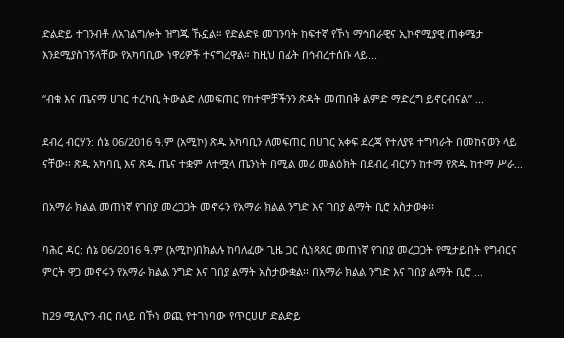ድልድይ ተገንብቶ ለአገልግሎት ዝግጁ ኹኗል። የድልድዩ መገንባት ከፍተኛ የኾነ ማኅበራዊና ኢኮኖሚያዊ ጠቀሜታ እንደሚያስገኝላቸው የአካባቢው ነዋሪዎች ተናግረዋል። ከዚህ በፊት በኅብረተሰቡ ላይ...

“ብቁ እና ጤናማ ሀገር ተረካቢ ትውልድ ለመፍጠር የከተሞቻችንን ጽዳት መጠበቅ ልምድ ማድረግ ይኖርብናል” ...

ደብረ ብርሃን: ሰኔ 06/2016 ዓ.ም (አሚኮ) ጽዱ አካባቢን ለመፍጠር በሀገር አቀፍ ደረጃ የተለያዩ ተግባራት በመከናወን ላይ ናቸው፡፡ ጽዱ አካባቢ እና ጽዱ ጤና ተቋም ለተሟላ ጤንነት በሚል መሪ መልዕክት በደብረ ብርሃን ከተማ የጽዱ ከተማ ሥራ...

በአማራ ክልል መጠነኛ የገበያ መረጋጋት መኖሩን የአማራ ክልል ንግድ እና ገበያ ልማት ቢሮ አስታወቀ፡፡

ባሕር ዳር: ሰኔ 06/2016 ዓ.ም (አሚኮ)በክልሉ ከባለፈው ጊዜ ጋር ሲነጻጸር መጠነኛ የገበያ መረጋጋት የሚታይበት የግብርና ምርት ዋጋ መኖሩን የአማራ ክልል ንግድ እና ገበያ ልማት አስታውቋል፡፡ በአማራ ክልል ንግድ እና ገበያ ልማት ቢሮ ...

ከ29 ሚሊዮን ብር በላይ በኾነ ወጪ የተገነባው የጥርሀሆ ድልድይ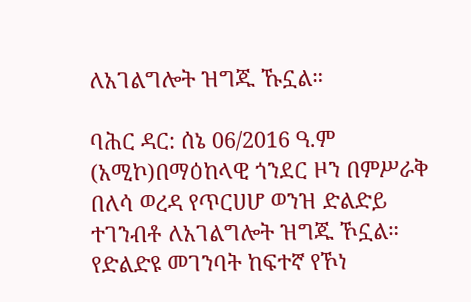ለአገልግሎት ዝግጁ ኹኗል።

ባሕር ዳር: ሰኔ 06/2016 ዓ.ም (አሚኮ)በማዕከላዊ ጎንደር ዞን በምሥራቅ በለሳ ወረዳ የጥርሀሆ ወንዝ ድልድይ ተገንብቶ ለአገልግሎት ዝግጁ ኾኗል። የድልድዩ መገንባት ከፍተኛ የኾነ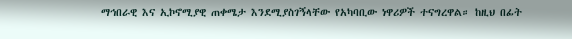ማኅበራዊ እና ኢኮኖሚያዊ ጠቀሜታ እንደሚያስገኝላቸው የአካባቢው ነዋሪዎች ተናግረዋል። ከዚህ በፊት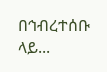በኅብረተሰቡ ላይ...